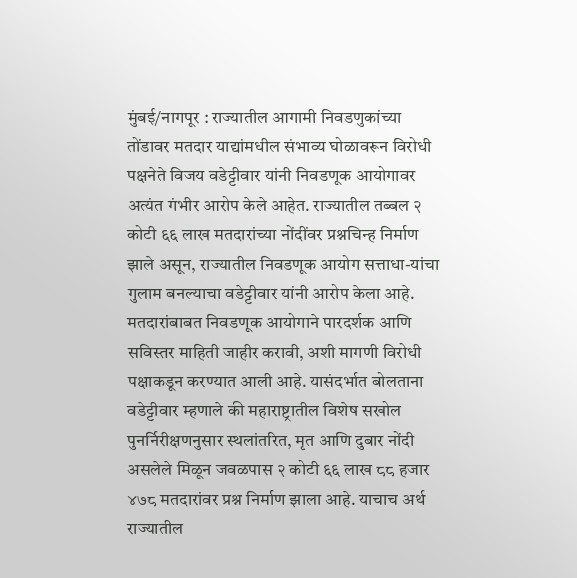मुंबई/नागपूर : राज्यातील आगामी निवडणुकांच्या तोंडावर मतदार याद्यांमधील संभाव्य घोळावरून विरोधी पक्षनेते विजय वडेट्टीवार यांनी निवडणूक आयोगावर अत्यंत गंभीर आरोप केले आहेत. राज्यातील तब्बल २ कोटी ६६ लाख मतदारांच्या नोंदींवर प्रश्नचिन्ह निर्माण झाले असून, राज्यातील निवडणूक आयोग सत्ताधा-यांचा गुलाम बनल्याचा वडेट्टीवार यांनी आरोप केला आहे.
मतदारांबाबत निवडणूक आयोगाने पारदर्शक आणि सविस्तर माहिती जाहीर करावी, अशी मागणी विरोधी पक्षाकडून करण्यात आली आहे. यासंदर्भात बोलताना वडेट्टीवार म्हणाले की महाराष्ट्रातील विशेष सखोल पुनर्निरीक्षणनुसार स्थलांतरित, मृत आणि दुबार नोंदी असलेले मिळून जवळपास २ कोटी ६६ लाख ८८ हजार ४७८ मतदारांवर प्रश्न निर्माण झाला आहे. याचाच अर्थ राज्यातील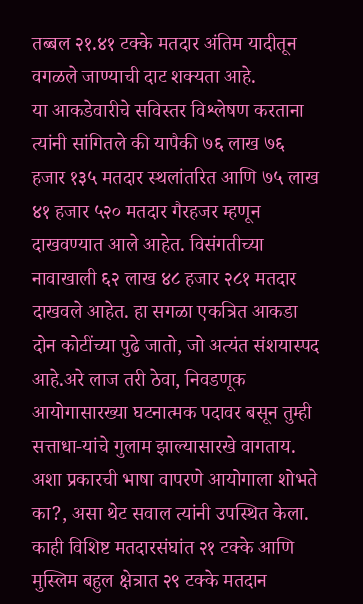तब्बल २१.४१ टक्के मतदार अंतिम यादीतून वगळले जाण्याची दाट शक्यता आहे.
या आकडेवारीचे सविस्तर विश्लेषण करताना त्यांनी सांगितले की यापैकी ७६ लाख ७६ हजार १३५ मतदार स्थलांतरित आणि ७५ लाख ४१ हजार ५२० मतदार गैरहजर म्हणून दाखवण्यात आले आहेत. विसंगतीच्या नावाखाली ६२ लाख ४८ हजार २८१ मतदार दाखवले आहेत. हा सगळा एकत्रित आकडा दोन कोटींच्या पुढे जातो, जो अत्यंत संशयास्पद आहे.अरे लाज तरी ठेवा, निवडणूक आयोगासारख्या घटनात्मक पदावर बसून तुम्ही सत्ताधा-यांचे गुलाम झाल्यासारखे वागताय. अशा प्रकारची भाषा वापरणे आयोगाला शोभते का?, असा थेट सवाल त्यांनी उपस्थित केला. काही विशिष्ट मतदारसंघांत २१ टक्के आणि मुस्लिम बहुल क्षेत्रात २९ टक्के मतदान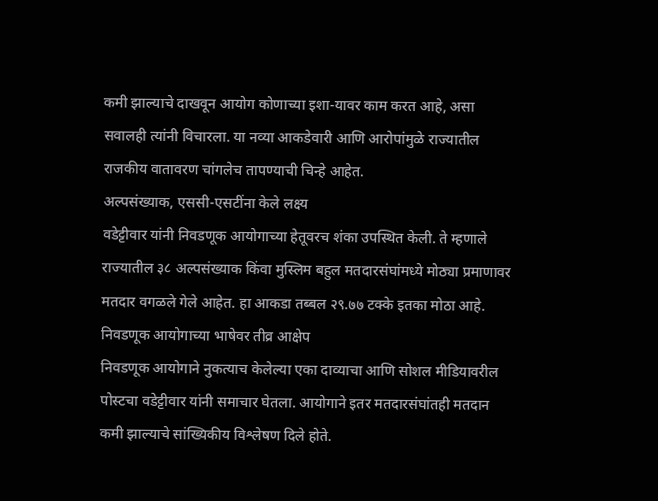कमी झाल्याचे दाखवून आयोग कोणाच्या इशा-यावर काम करत आहे, असा सवालही त्यांनी विचारला. या नव्या आकडेवारी आणि आरोपांमुळे राज्यातील राजकीय वातावरण चांगलेच तापण्याची चिन्हे आहेत.
अल्पसंख्याक, एससी-एसटींना केले लक्ष्य
वडेट्टीवार यांनी निवडणूक आयोगाच्या हेतूवरच शंका उपस्थित केली. ते म्हणाले राज्यातील ३८ अल्पसंख्याक किंवा मुस्लिम बहुल मतदारसंघांमध्ये मोठ्या प्रमाणावर मतदार वगळले गेले आहेत. हा आकडा तब्बल २९.७७ टक्के इतका मोठा आहे.
निवडणूक आयोगाच्या भाषेवर तीव्र आक्षेप
निवडणूक आयोगाने नुकत्याच केलेल्या एका दाव्याचा आणि सोशल मीडियावरील पोस्टचा वडेट्टीवार यांनी समाचार घेतला. आयोगाने इतर मतदारसंघांतही मतदान कमी झाल्याचे सांख्यिकीय विश्लेषण दिले होते.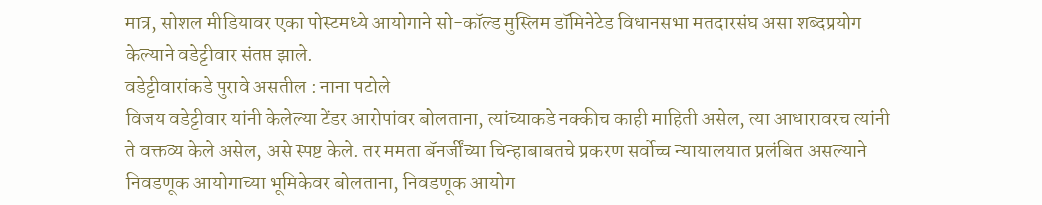मात्र, सोशल मीडियावर एका पोस्टमध्ये आयोगाने सो-कॉल्ड मुस्लिम डॉमिनेटेड विधानसभा मतदारसंघ असा शब्दप्रयोग केल्याने वडेट्टीवार संतप्त झाले.
वडेट्टीवारांकडे पुरावे असतील : नाना पटोले
विजय वडेट्टीवार यांनी केलेल्या टेंडर आरोपांवर बोलताना, त्यांच्याकडे नक्कीच काही माहिती असेल, त्या आधारावरच त्यांनी ते वक्तव्य केले असेल, असे स्पष्ट केले. तर ममता बॅनर्जींच्या चिन्हाबाबतचे प्रकरण सर्वोच्च न्यायालयात प्रलंबित असल्याने निवडणूक आयोगाच्या भूमिकेवर बोलताना, निवडणूक आयोग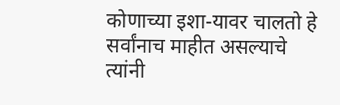कोणाच्या इशा-यावर चालतो हे सर्वांनाच माहीत असल्याचे त्यांनी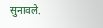सुनावले.